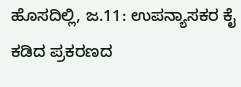ಹೊಸದಿಲ್ಲಿ, ಜ.11: ಉಪನ್ಯಾಸಕರ ಕೈ ಕಡಿದ ಪ್ರಕರಣದ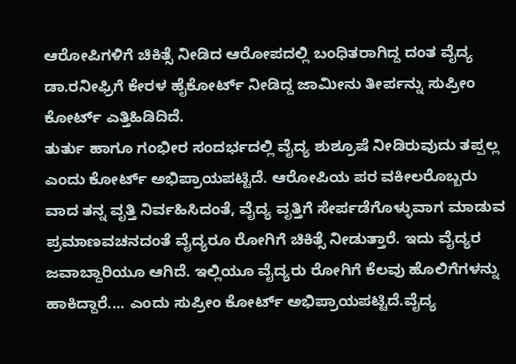ಆರೋಪಿಗಳಿಗೆ ಚಿಕಿತ್ಸೆ ನೀಡಿದ ಆರೋಪದಲ್ಲಿ ಬಂಧಿತರಾಗಿದ್ದ ದಂತ ವೈದ್ಯ ಡಾ.ರನೀಫ್ರಿಗೆ ಕೇರಳ ಹೈಕೋರ್ಟ್ ನೀಡಿದ್ದ ಜಾಮೀನು ತೀರ್ಪನ್ನು ಸುಪ್ರೀಂ ಕೋರ್ಟ್ ಎತ್ತಿಹಿಡಿದಿದೆ.
ತುರ್ತು ಹಾಗೂ ಗಂಭೀರ ಸಂದರ್ಭದಲ್ಲಿ ವೈದ್ಯ ಶುಶ್ರೂಷೆ ನೀಡಿರುವುದು ತಪ್ಪಲ್ಲ ಎಂದು ಕೋರ್ಟ್ ಅಭಿಪ್ರಾಯಪಟ್ಟಿದೆ. ಆರೋಪಿಯ ಪರ ವಕೀಲರೊಬ್ಬರು ವಾದ ತನ್ನ ವೃತ್ತಿ ನಿರ್ವಹಿಸಿದಂತೆ, ವೈದ್ಯ ವೃತ್ತಿಗೆ ಸೇರ್ಪಡೆಗೊಳ್ಳುವಾಗ ಮಾಡುವ ಪ್ರಮಾಣವಚನದಂತೆ ವೈದ್ಯರೂ ರೋಗಿಗೆ ಚಿಕಿತ್ಸೆ ನೀಡುತ್ತಾರೆ. ಇದು ವೈದ್ಯರ ಜವಾಬ್ದಾರಿಯೂ ಆಗಿದೆ. ಇಲ್ಲಿಯೂ ವೈದ್ಯರು ರೋಗಿಗೆ ಕೆಲವು ಹೊಲಿಗೆಗಳನ್ನು ಹಾಕಿದ್ದಾರೆ.... ಎಂದು ಸುಪ್ರೀಂ ಕೋರ್ಟ್ ಅಭಿಪ್ರಾಯಪಟ್ಟಿದೆ.ವೈದ್ಯ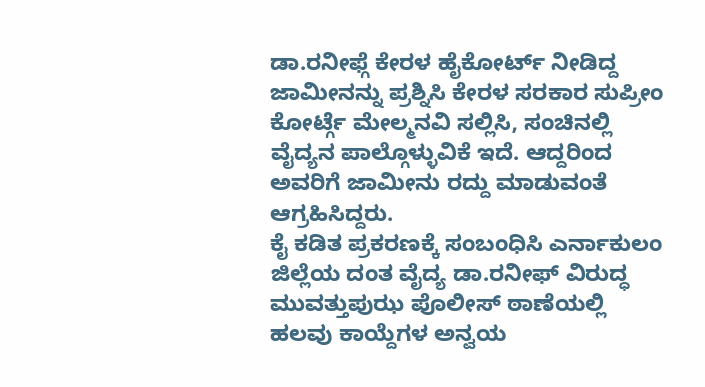ಡಾ.ರನೀಫ್ಗೆ ಕೇರಳ ಹೈಕೋರ್ಟ್ ನೀಡಿದ್ದ ಜಾಮೀನನ್ನು ಪ್ರಶ್ನಿಸಿ ಕೇರಳ ಸರಕಾರ ಸುಪ್ರೀಂ ಕೋರ್ಟ್ಗೆ ಮೇಲ್ಮನವಿ ಸಲ್ಲಿಸಿ, ಸಂಚಿನಲ್ಲಿ ವೈದ್ಯನ ಪಾಲ್ಗೊಳ್ಳುವಿಕೆ ಇದೆ. ಆದ್ದರಿಂದ ಅವರಿಗೆ ಜಾಮೀನು ರದ್ದು ಮಾಡುವಂತೆ ಆಗ್ರಹಿಸಿದ್ದರು.
ಕೈ ಕಡಿತ ಪ್ರಕರಣಕ್ಕೆ ಸಂಬಂಧಿಸಿ ಎರ್ನಾಕುಲಂ ಜಿಲ್ಲೆಯ ದಂತ ವೈದ್ಯ ಡಾ.ರನೀಫ್ ವಿರುದ್ಧ ಮುವತ್ತುಪುಝ ಪೊಲೀಸ್ ಠಾಣೆಯಲ್ಲಿ ಹಲವು ಕಾಯ್ದೆಗಳ ಅನ್ವಯ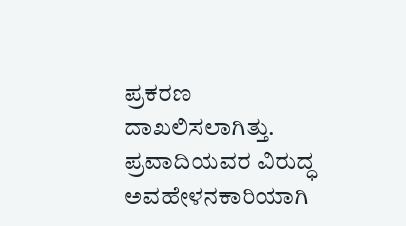ಪ್ರಕರಣ ದಾಖಲಿಸಲಾಗಿತ್ತು.
ಪ್ರವಾದಿಯವರ ವಿರುದ್ಧ ಅವಹೇಳನಕಾರಿಯಾಗಿ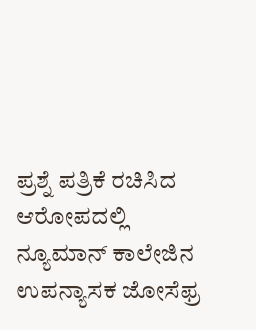ಪ್ರಶ್ನೆ ಪತ್ರಿಕೆ ರಚಿಸಿದ ಆರೋಪದಲ್ಲಿ ನ್ಯೂಮಾನ್ ಕಾಲೇಜಿನ ಉಪನ್ಯಾಸಕ ಜೋಸೆಫ್ರ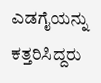ಎಡಗೈಯನ್ನು ಕತ್ತರಿಸಿದ್ದರು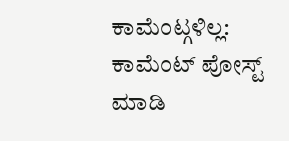ಕಾಮೆಂಟ್ಗಳಿಲ್ಲ:
ಕಾಮೆಂಟ್ ಪೋಸ್ಟ್ ಮಾಡಿ